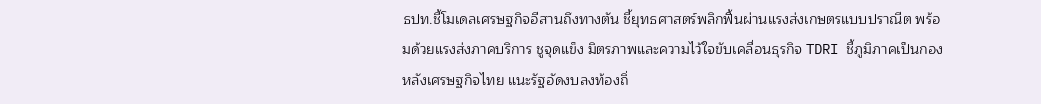ธปท.ชี้โมเดลเศรษฐกิจอีสานถึงทางตัน ชี้ยุทธศาสตร์พลิกฟื้นผ่านแรงส่งเกษตรแบบปราณีต พร้อมด้วยแรงส่งภาคบริการ ชูจุดแข็ง มิตรภาพและความไว้ใจขับเคลื่อนธุรกิจ TDRI ชี้ภูมิภาคเป็นกองหลังเศรษฐกิจไทย แนะรัฐอัดงบลงท้องถิ่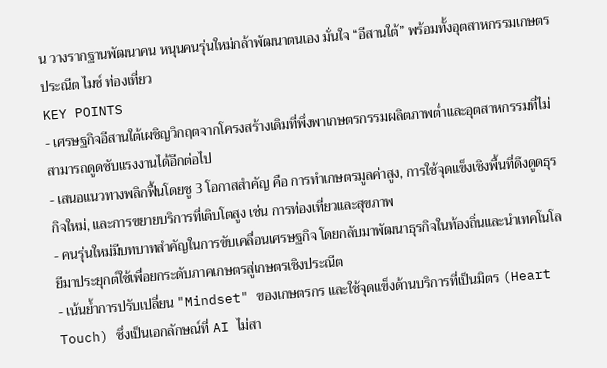น วางรากฐานพัฒนาคน หนุนคนรุ่นใหม่กล้าพัฒนาตนเอง มั่นใจ “อีสานใต้” พร้อมทั้งอุตสาหกรรมเกษตรประณีต ไมซ์ ท่องเที่ยว
KEY POINTS
- เศรษฐกิจอีสานใต้เผชิญวิกฤตจากโครงสร้างเดิมที่พึ่งพาเกษตรกรรมผลิตภาพต่ำและอุตสาหกรรมที่ไม่สามารถดูดซับแรงงานได้อีกต่อไป
- เสนอแนวทางพลิกฟื้นโดยชู 3 โอกาสสำคัญ คือ การทำเกษตรมูลค่าสูง, การใช้จุดแข็งเชิงพื้นที่ดึงดูดธุรกิจใหม่, และการขยายบริการที่เติบโตสูง เช่น การท่องเที่ยวและสุขภาพ
- คนรุ่นใหม่มีบทบาทสำคัญในการขับเคลื่อนเศรษฐกิจ โดยกลับมาพัฒนาธุรกิจในท้องถิ่นและนำเทคโนโลยีมาประยุกต์ใช้เพื่อยกระดับภาคเกษตรสู่เกษตรเชิงประณีต
- เน้นย้ำการปรับเปลี่ยน "Mindset" ของเกษตรกร และใช้จุดแข็งด้านบริการที่เป็นมิตร (Heart Touch) ซึ่งเป็นเอกลักษณ์ที่ AI ไม่สา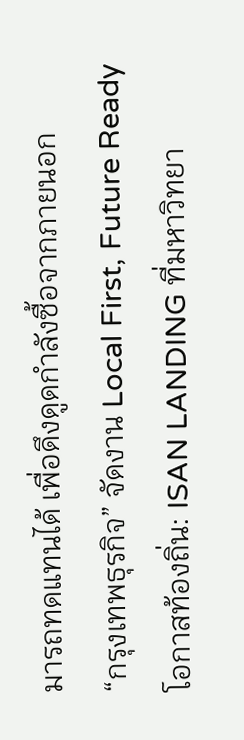มารถทดแทนได้ เพื่อดึงดูดกำลังซื้อจากภายนอก
“กรุงเทพธุรกิจ” จัดงาน Local First, Future Ready โอกาสท้องถิ่น: ISAN LANDING ที่มหาวิทยา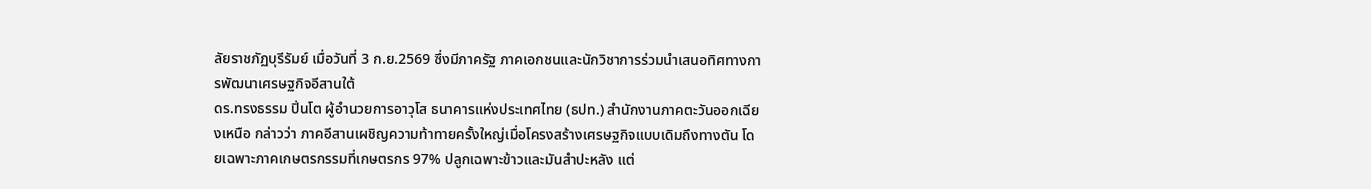ลัยราชภัฏบุรีรัมย์ เมื่อวันที่ 3 ก.ย.2569 ซึ่งมีภาครัฐ ภาคเอกชนและนักวิชาการร่วมนำเสนอทิศทางการพัฒนาเศรษฐกิจอีสานใต้
ดร.ทรงธรรม ปิ่นโต ผู้อำนวยการอาวุโส ธนาคารแห่งประเทศไทย (ธปท.) สำนักงานภาคตะวันออกเฉียงเหนือ กล่าวว่า ภาคอีสานเผชิญความท้าทายครั้งใหญ่เมื่อโครงสร้างเศรษฐกิจแบบเดิมถึงทางตัน โดยเฉพาะภาคเกษตรกรรมที่เกษตรกร 97% ปลูกเฉพาะข้าวและมันสำปะหลัง แต่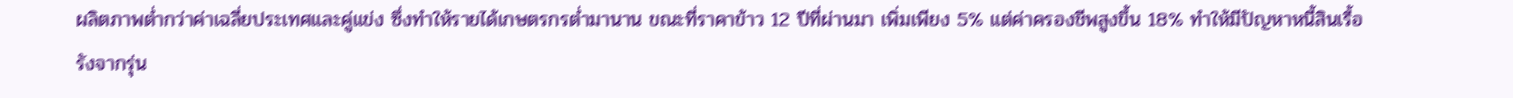ผลิตภาพต่ำกว่าค่าเฉลี่ยประเทศและคู่แข่ง ซึ่งทำให้รายได้เกษตรกรต่ำมานาน ขณะที่ราคาข้าว 12 ปีที่ผ่านมา เพิ่มเพียง 5% แต่ค่าครองชีพสูงขึ้น 18% ทำให้มีปัญหาหนี้สินเรื้อรังจากรุ่น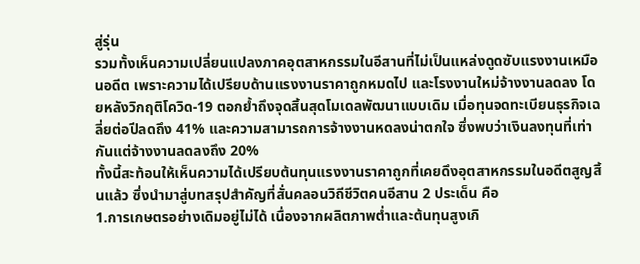สู่รุ่น
รวมทั้งเห็นความเปลี่ยนแปลงภาคอุตสาหกรรมในอีสานที่ไม่เป็นแหล่งดูดซับแรงงานเหมือนอดีต เพราะความได้เปรียบด้านแรงงานราคาถูกหมดไป และโรงงานใหม่จ้างงานลดลง โดยหลังวิกฤติโควิด-19 ตอกย้ำถึงจุดสิ้นสุดโมเดลพัฒนาแบบเดิม เมื่อทุนจดทะเบียนธุรกิจเฉลี่ยต่อปีลดถึง 41% และความสามารถการจ้างงานหดลงน่าตกใจ ซึ่งพบว่าเงินลงทุนที่เท่ากันแต่จ้างงานลดลงถึง 20%
ทั้งนี้สะท้อนให้เห็นความได้เปรียบต้นทุนแรงงานราคาถูกที่เคยดึงอุตสาหกรรมในอดีตสูญสิ้นแล้ว ซึ่งนำมาสู่บทสรุปสำคัญที่สั่นคลอนวิถีชีวิตคนอีสาน 2 ประเด็น คือ
1.การเกษตรอย่างเดิมอยู่ไม่ได้ เนื่องจากผลิตภาพต่ำและต้นทุนสูงเกิ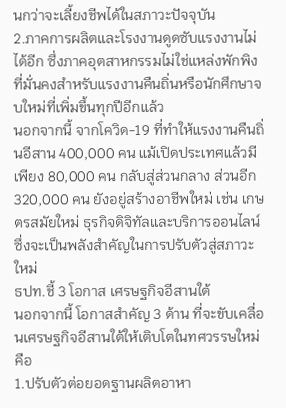นกว่าจะเลี้ยงชีพได้ในสภาวะปัจจุบัน
2.ภาคการผลิตและโรงงานดูดซับแรงงานไม่ได้อีก ซึ่งภาคอุตสาหกรรมไม่ใช่แหล่งพักพิงที่มั่นคงสำหรับแรงงานคืนถิ่นหรือนักศึกษาจบใหม่ที่เพิ่มขึ้นทุกปีอีกแล้ว
นอกจากนี้ จากโควิด-19 ที่ทำให้แรงงานคืนถิ่นอีสาน 400,000 คน แม้เปิดประเทศแล้วมีเพียง 80,000 คน กลับสู่ส่วนกลาง ส่วนอีก 320,000 คน ยังอยู่สร้างอาชีพใหม่ เช่น เกษตรสมัยใหม่ ธุรกิจดิจิทัลและบริการออนไลน์ ซึ่งจะเป็นพลังสำคัญในการปรับตัวสู่สภาวะใหม่
ธปท.ชี้ 3 โอกาส เศรษฐกิจอีสานใต้
นอกจากนี้ โอกาสสำคัญ 3 ด้าน ที่จะขับเคลื่อนเศรษฐกิจอีสานใต้ให้เติบโตในทศวรรษใหม่ คือ
1.ปรับตัวต่อยอดฐานผลิตอาหา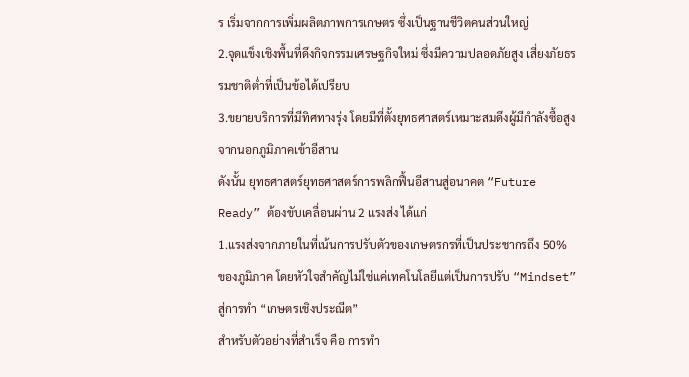ร เริ่มจากการเพิ่มผลิตภาพการเกษตร ซึ่งเป็นฐานชีวิตคนส่วนใหญ่
2.จุดแข็งเชิงพื้นที่ดึงกิจกรรมเศรษฐกิจใหม่ ซึ่งมีความปลอดภัยสูง เสี่ยงภัยธรรมชาติต่ำที่เป็นข้อได้เปรียบ
3.ขยายบริการที่มีทิศทางรุ่ง โดยมีที่ตั้งยุทธศาสตร์เหมาะสมดึงผู้มีกำลังซื้อสูงจากนอกภูมิภาคเข้าอีสาน
ดังนั้น ยุทธศาสตร์ยุทธศาสตร์การพลิกฟื้นอีสานสู่อนาคต “Future Ready” ต้องขับเคลื่อนผ่าน 2 แรงส่ง ได้แก่
1.แรงส่งจากภายในที่เน้นการปรับตัวของเกษตรกรที่เป็นประชากรถึง 50% ของภูมิภาค โดยหัวใจสำคัญไม่ใช่แค่เทคโนโลยีแต่เป็นการปรับ “Mindset” สู่การทำ “เกษตรเชิงประณีต”
สำหรับตัวอย่างที่สำเร็จ คือ การทำ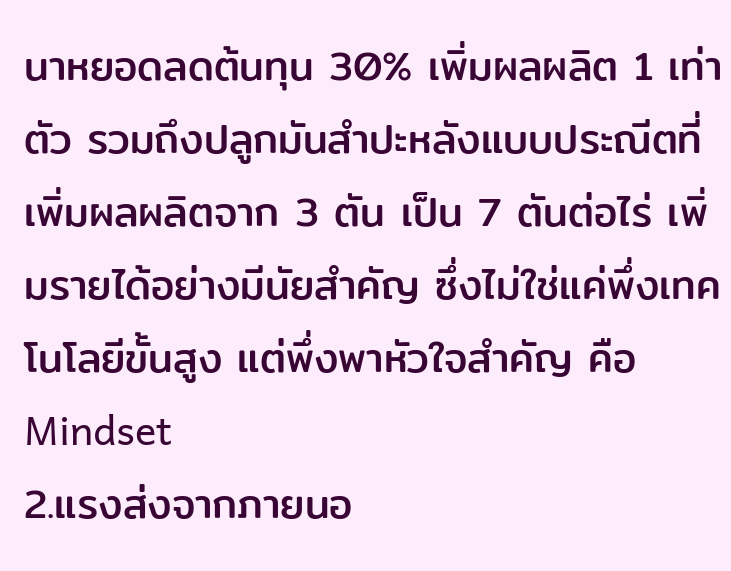นาหยอดลดต้นทุน 30% เพิ่มผลผลิต 1 เท่าตัว รวมถึงปลูกมันสำปะหลังแบบประณีตที่เพิ่มผลผลิตจาก 3 ตัน เป็น 7 ตันต่อไร่ เพิ่มรายได้อย่างมีนัยสำคัญ ซึ่งไม่ใช่แค่พึ่งเทคโนโลยีขั้นสูง แต่พึ่งพาหัวใจสำคัญ คือ Mindset
2.แรงส่งจากภายนอ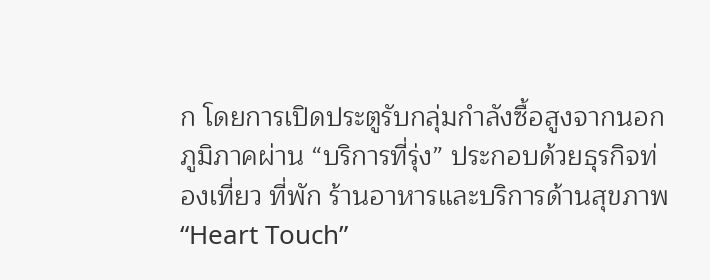ก โดยการเปิดประตูรับกลุ่มกำลังซื้อสูงจากนอกภูมิภาคผ่าน “บริการที่รุ่ง” ประกอบด้วยธุรกิจท่องเที่ยว ที่พัก ร้านอาหารและบริการด้านสุขภาพ
“Heart Touch”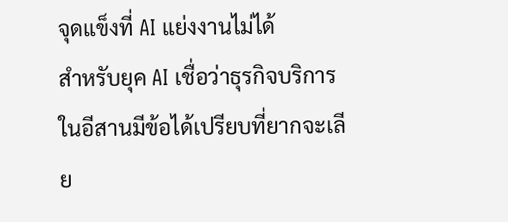จุดแข็งที่ AI แย่งงานไม่ได้
สำหรับยุค AI เชื่อว่าธุรกิจบริการในอีสานมีข้อได้เปรียบที่ยากจะเลีย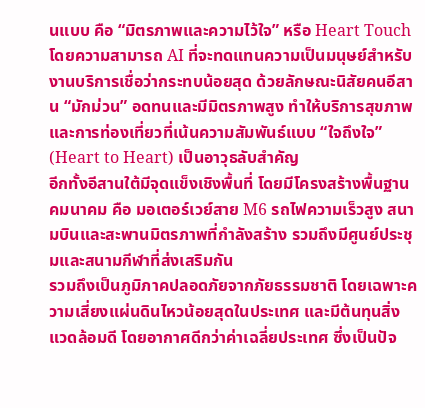นแบบ คือ “มิตรภาพและความไว้ใจ” หรือ Heart Touch โดยความสามารถ AI ที่จะทดแทนความเป็นมนุษย์สำหรับงานบริการเชื่อว่ากระทบน้อยสุด ด้วยลักษณะนิสัยคนอีสาน “มักม่วน” อดทนและมีมิตรภาพสูง ทำให้บริการสุขภาพและการท่องเที่ยวที่เน้นความสัมพันธ์แบบ “ใจถึงใจ” (Heart to Heart) เป็นอาวุธลับสำคัญ
อีกทั้งอีสานใต้มีจุดแข็งเชิงพื้นที่ โดยมีโครงสร้างพื้นฐานคมนาคม คือ มอเตอร์เวย์สาย M6 รถไฟความเร็วสูง สนามบินและสะพานมิตรภาพที่กำลังสร้าง รวมถึงมีศูนย์ประชุมและสนามกีฬาที่ส่งเสริมกัน
รวมถึงเป็นภูมิภาคปลอดภัยจากภัยธรรมชาติ โดยเฉพาะความเสี่ยงแผ่นดินไหวน้อยสุดในประเทศ และมีต้นทุนสิ่งแวดล้อมดี โดยอากาศดีกว่าค่าเฉลี่ยประเทศ ซึ่งเป็นปัจ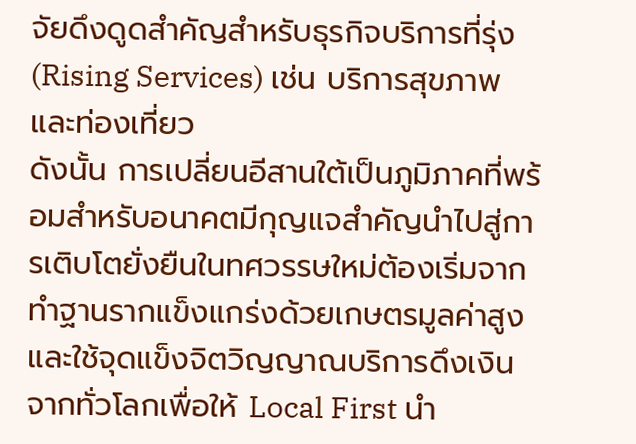จัยดึงดูดสำคัญสำหรับธุรกิจบริการที่รุ่ง (Rising Services) เช่น บริการสุขภาพและท่องเที่ยว
ดังนั้น การเปลี่ยนอีสานใต้เป็นภูมิภาคที่พร้อมสำหรับอนาคตมีกุญแจสำคัญนำไปสู่การเติบโตยั่งยืนในทศวรรษใหม่ต้องเริ่มจากทำฐานรากแข็งแกร่งด้วยเกษตรมูลค่าสูง และใช้จุดแข็งจิตวิญญาณบริการดึงเงินจากทั่วโลกเพื่อให้ Local First นำ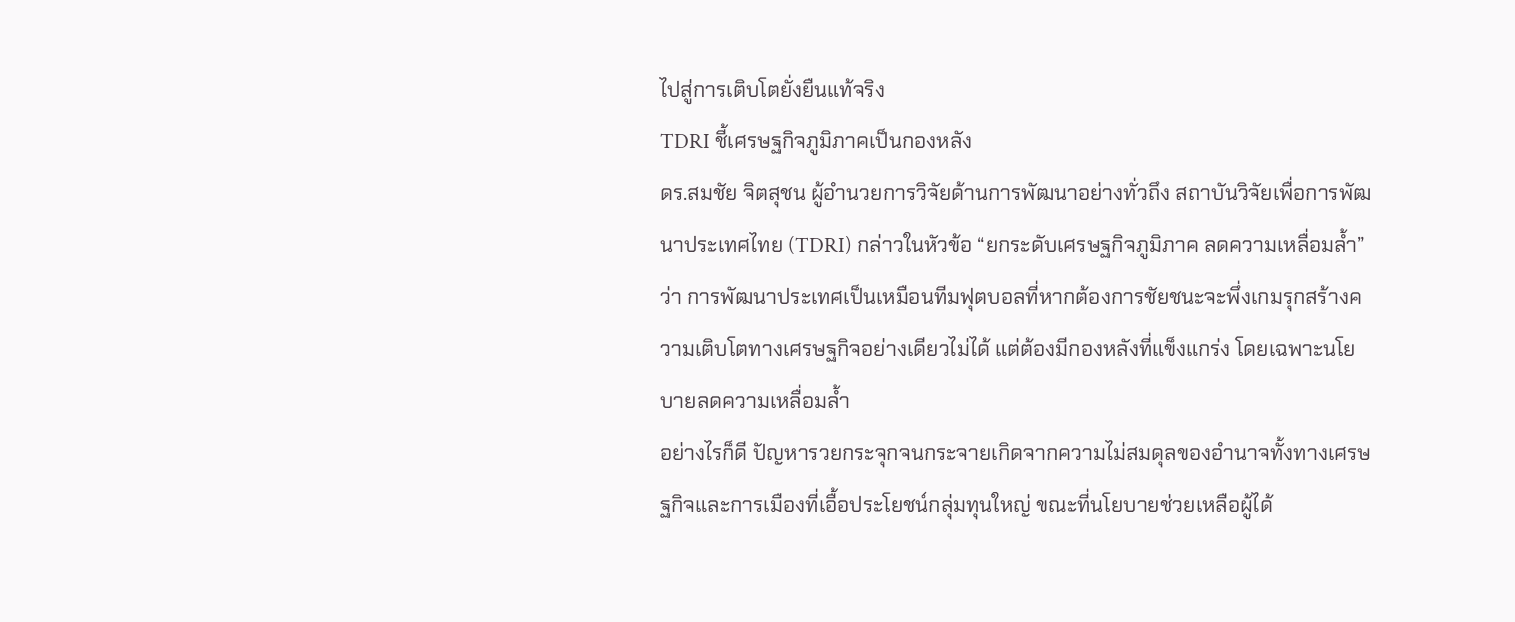ไปสู่การเติบโตยั่งยืนแท้จริง
TDRI ชี้เศรษฐกิจภูมิภาคเป็นกองหลัง
ดร.สมชัย จิตสุชน ผู้อำนวยการวิจัยด้านการพัฒนาอย่างทั่วถึง สถาบันวิจัยเพื่อการพัฒนาประเทศไทย (TDRI) กล่าวในหัวข้อ “ยกระดับเศรษฐกิจภูมิภาค ลดความเหลื่อมล้ำ” ว่า การพัฒนาประเทศเป็นเหมือนทีมฟุตบอลที่หากต้องการชัยชนะจะพึ่งเกมรุกสร้างความเติบโตทางเศรษฐกิจอย่างเดียวไม่ได้ แต่ต้องมีกองหลังที่แข็งแกร่ง โดยเฉพาะนโยบายลดความเหลื่อมล้ำ
อย่างไรก็ดี ปัญหารวยกระจุกจนกระจายเกิดจากความไม่สมดุลของอำนาจทั้งทางเศรษฐกิจและการเมืองที่เอื้อประโยชน์กลุ่มทุนใหญ่ ขณะที่นโยบายช่วยเหลือผู้ได้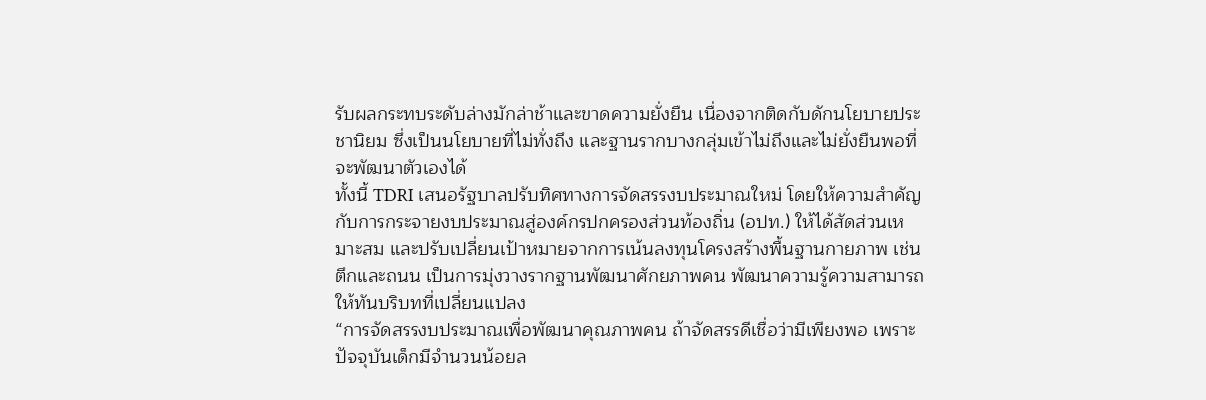รับผลกระทบระดับล่างมักล่าช้าและขาดความยั่งยืน เนื่องจากติดกับดักนโยบายประชานิยม ซึ่งเป็นนโยบายที่ไม่ทั่งถึง และฐานรากบางกลุ่มเข้าไม่ถึงและไม่ยั่งยืนพอที่จะพัฒนาตัวเองได้
ทั้งนี้ TDRI เสนอรัฐบาลปรับทิศทางการจัดสรรงบประมาณใหม่ โดยให้ความสำคัญกับการกระจายงบประมาณสู่องค์กรปกครองส่วนท้องถิ่น (อปท.) ให้ได้สัดส่วนเหมาะสม และปรับเปลี่ยนเป้าหมายจากการเน้นลงทุนโครงสร้างพื้นฐานกายภาพ เช่น ตึกและถนน เป็นการมุ่งวางรากฐานพัฒนาศักยภาพคน พัฒนาความรู้ความสามารถให้ทันบริบทที่เปลี่ยนแปลง
“การจัดสรรงบประมาณเพื่อพัฒนาคุณภาพคน ถ้าจัดสรรดีเชื่อว่ามีเพียงพอ เพราะปัจจุบันเด็กมีจำนวนน้อยล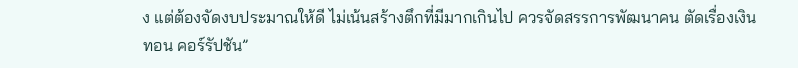ง แต่ต้องจัดงบประมาณให้ดี ไม่เน้นสร้างตึกที่มีมากเกินไป ควรจัดสรรการพัฒนาคน ตัดเรื่องเงินทอน คอร์รัปชัน”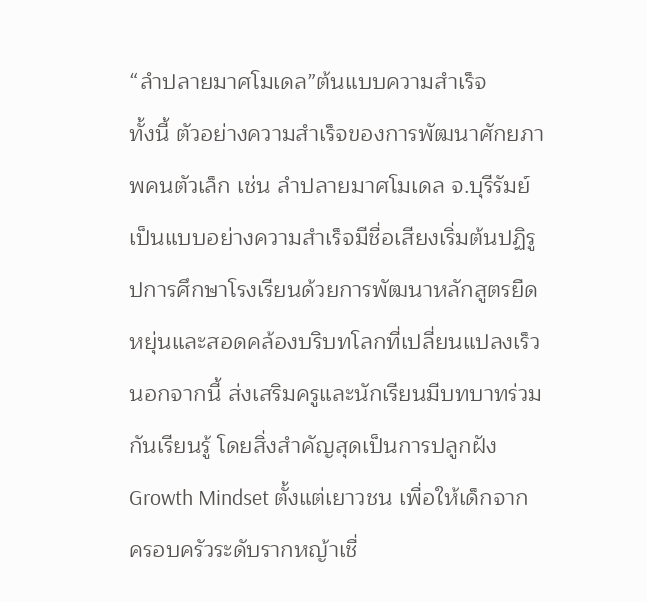“ลำปลายมาศโมเดล”ต้นแบบความสำเร็จ
ทั้งนี้ ตัวอย่างความสำเร็จของการพัฒนาศักยภาพคนตัวเล็ก เช่น ลำปลายมาศโมเดล จ.บุรีรัมย์ เป็นแบบอย่างความสำเร็จมีชื่อเสียงเริ่มต้นปฏิรูปการศึกษาโรงเรียนด้วยการพัฒนาหลักสูตรยืดหยุ่นและสอดคล้องบริบทโลกที่เปลี่ยนแปลงเร็ว
นอกจากนี้ ส่งเสริมครูและนักเรียนมีบทบาทร่วมกันเรียนรู้ โดยสิ่งสำคัญสุดเป็นการปลูกฝัง Growth Mindset ตั้งแต่เยาวชน เพื่อให้เด็กจากครอบครัวระดับรากหญ้าเชื่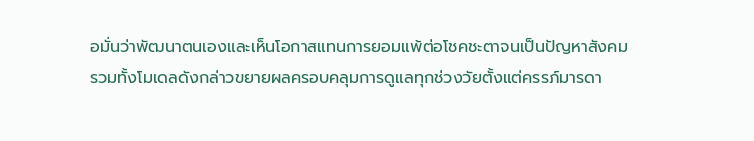อมั่นว่าพัฒนาตนเองและเห็นโอกาสแทนการยอมแพ้ต่อโชคชะตาจนเป็นปัญหาสังคม
รวมทั้งโมเดลดังกล่าวขยายผลครอบคลุมการดูแลทุกช่วงวัยตั้งแต่ครรภ์มารดา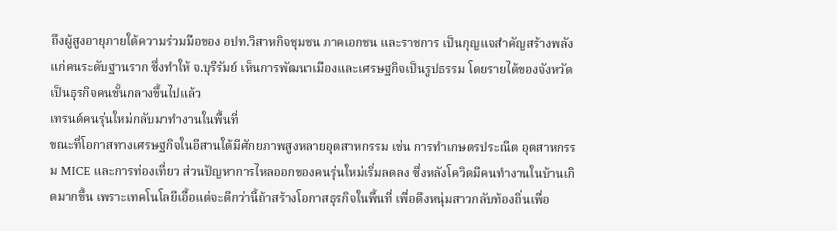ถึงผู้สูงอายุภายใต้ความร่วมมือของ อปท.วิสาหกิจชุมชน ภาคเอกชน และราชการ เป็นกุญแจสำคัญสร้างพลังแก่คนระดับฐานราก ซึ่งทำให้ จ.บุรีรัมย์ เห็นการพัฒนาเมืองและเศรษฐกิจเป็นรูปธรรม โดยรายได้ของจังหวัดเป็นธุรกิจคนชั้นกลางขึ้นไปแล้ว
เทรนด์คนรุ่นใหม่กลับมาทำงานในพื้นที่
ขณะที่โอกาสทางเศรษฐกิจในอีสานใต้มีศักยภาพสูงหลายอุตสาหกรรม เช่น การทำเกษตรประณีต อุตสาหกรรม MICE และการท่องเที่ยว ส่วนปัญหาการไหลออกของคนรุ่นใหม่เริ่มลดลง ซึ่งหลังโควิดมีคนทำงานในบ้านเกิดมากขึ้น เพราะเทคโนโลยีเอื้อแต่จะดีกว่านี้ถ้าสร้างโอกาสธุรกิจในพื้นที่ เพื่อดึงหนุ่มสาวกลับท้องถิ่นเพื่อ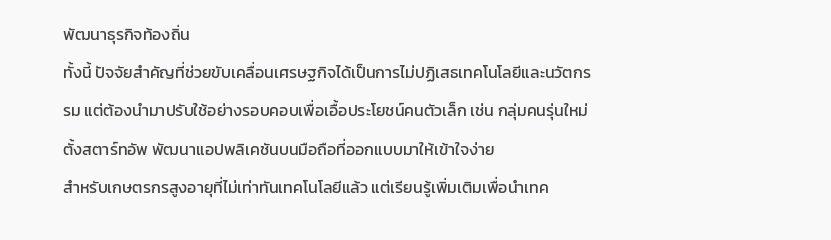พัฒนาธุรกิจท้องถิ่น
ทั้งนี้ ปัจจัยสำคัญที่ช่วยขับเคลื่อนเศรษฐกิจได้เป็นการไม่ปฏิเสธเทคโนโลยีและนวัตกรรม แต่ต้องนำมาปรับใช้อย่างรอบคอบเพื่อเอื้อประโยชน์คนตัวเล็ก เช่น กลุ่มคนรุ่นใหม่ตั้งสตาร์ทอัพ พัฒนาแอปพลิเคชันบนมือถือที่ออกแบบมาให้เข้าใจง่าย
สำหรับเกษตรกรสูงอายุที่ไม่เท่าทันเทคโนโลยีแล้ว แต่เรียนรู้เพิ่มเติมเพื่อนำเทค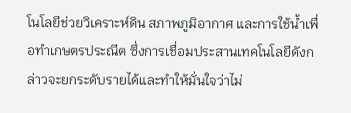โนโลยีช่วยวิเคราะห์ดิน สภาพภูมิอากาศ และการใช้น้ำเพื่อทำเกษตรประณีต ซึ่งการเชื่อมประสานเทคโนโลยีดังกล่าวจะยกระดับรายได้และทำให้มั่นใจว่าไม่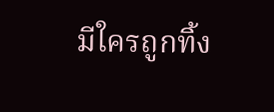มีใครถูกทิ้ง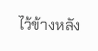ไว้ข้างหลัง